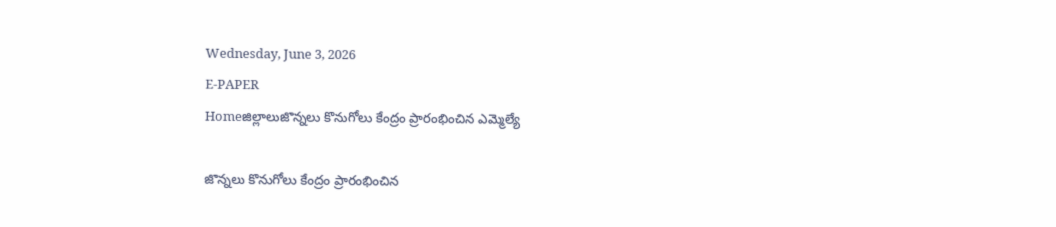Wednesday, June 3, 2026
E-PAPER
Homeజిల్లాలుజొన్నలు కొనుగోలు కేంద్రం ప్రారంభించిన ఎమ్మెల్యే

జొన్నలు కొనుగోలు కేంద్రం ప్రారంభించిన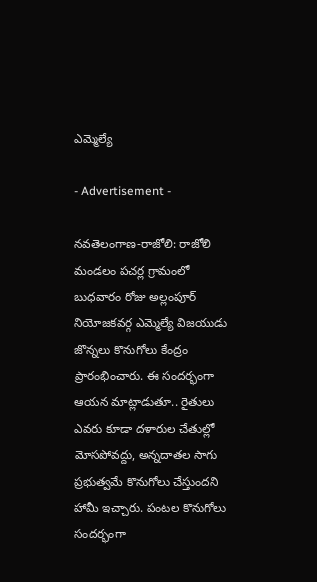ఎమ్మెల్యే

- Advertisement -

నవతెలంగాణ-రాజోలి: రాజోలి మండలం పచర్ల గ్రామంలో బుధవారం రోజు అల్లంపూర్ నియోజకవర్గ ఎమ్మెల్యే విజయుడు జొన్నలు కొనుగోలు కేంద్రం ప్రారంభించారు. ఈ సంద‌ర్భంగా ఆయ‌న మాట్లాడుతూ.. రైతులు ఎవరు కూడా దళారుల చేతుల్లో మోస‌పోవ‌ద్దు, అన్న‌దాత‌ల సాగు ప్ర‌భుత్వమే కొనుగోలు చేస్తుంద‌ని హామీ ఇచ్చారు. పంట‌ల కొనుగోలు సంద‌ర్భంగా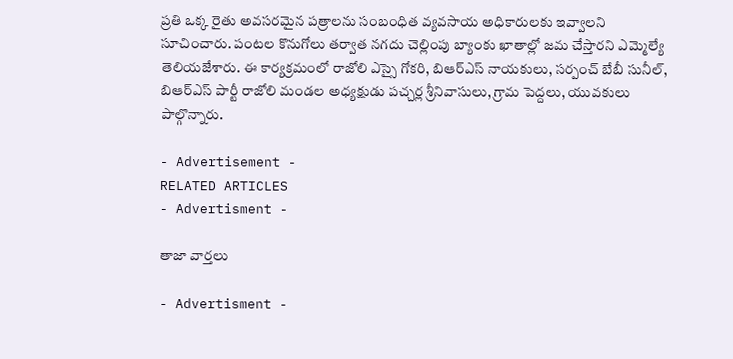ప్రతి ఒక్క రైతు అవ‌స‌ర‌మైన ప‌త్రాల‌ను సంబంధిత వ్యవసాయ అధికారులకు ఇవ్వాలని సూచించారు. పంట‌ల కొనుగోలు త‌ర్వాత న‌గ‌దు చెల్లింపు బ్యాంకు ఖాతాల్లో జమ చేస్తారని ఎమ్మెల్యే తెలియ‌జేశారు. ఈ కార్యక్రమంలో రాజోలి ఎస్సై గోకరి, బిఆర్ఎస్ నాయకులు, సర్పంచ్ బేబీ సునీల్, బిఆర్ఎస్ పార్టీ రాజోలి మండల అధ్యక్షుడు పచ్చర్ల శ్రీనివాసులు, గ్రామ పెద్దలు, యువకులు పాల్గొన్నారు.

- Advertisement -
RELATED ARTICLES
- Advertisment -

తాజా వార్తలు

- Advertisment -